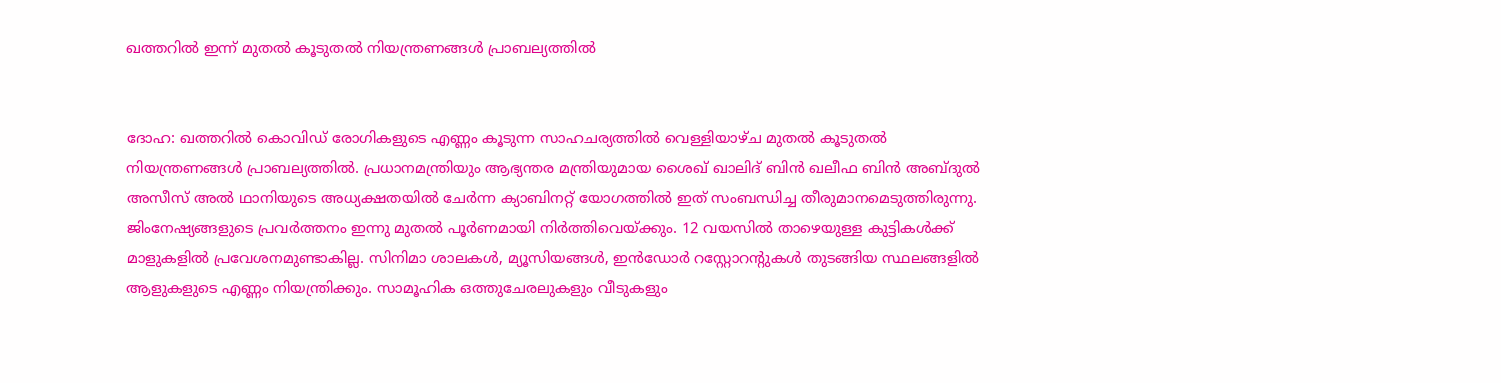ഖത്തറില്‍ ഇന്ന് മുതല്‍ കൂടുതല്‍ നിയന്ത്രണങ്ങള്‍ പ്രാബല്യത്തില്‍


ദോഹ: ഖത്തറില്‍ കൊവിഡ് രോഗികളുടെ എണ്ണം കൂടുന്ന സാഹചര്യത്തില്‍ വെള്ളിയാഴ്‍ച മുതല്‍ കൂടുതല്‍ നിയന്ത്രണങ്ങള്‍ പ്രാബല്യത്തില്‍. പ്രധാനമന്ത്രിയും ആഭ്യന്തര മന്ത്രിയുമായ ശൈഖ് ഖാലിദ് ബിന്‍ ഖലീഫ ബിന്‍ അബ്‍ദുൽ അസീസ് അല്‍ ഥാനിയുടെ അധ്യക്ഷതയില്‍ ചേര്‍ന്ന ക്യാബിനറ്റ് യോഗത്തില്‍ ഇത് സംബന്ധിച്ച തീരുമാനമെടുത്തിരുന്നു. ജിംനേഷ്യങ്ങളുടെ പ്രവര്‍ത്തനം ഇന്നു മുതല്‍ പൂര്‍ണമായി നിര്‍ത്തിവെയ്ക്കും. 12 വയസില്‍ താഴെയുള്ള കുട്ടികള്‍ക്ക് മാളുകളില്‍ പ്രവേശനമുണ്ടാകില്ല. സിനിമാ ശാലകള്‍, മ്യൂസിയങ്ങള്‍, ഇന്‍ഡോർ റസ്റ്റോറന്റുകള്‍ തുടങ്ങിയ സ്ഥലങ്ങളില്‍ ആളുകളുടെ എണ്ണം നിയന്ത്രിക്കും. സാമൂഹിക ഒത്തുചേരലുകളും വീടുകളും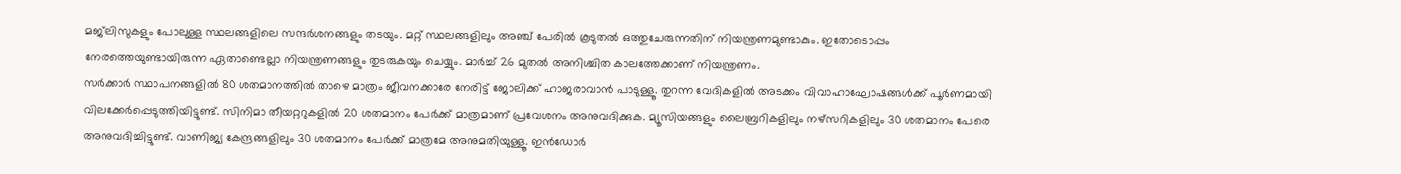മജ്‍ലിസുകളും പോലുള്ള സ്ഥലങ്ങളിലെ സന്ദര്‍ശനങ്ങളും തടയും. മറ്റ് സ്ഥലങ്ങളിലും അഞ്ച് പേരില്‍ കൂടുതല്‍ ഒത്തുചേരുന്നതിന് നിയന്ത്രണമുണ്ടാകും. ഇതോടൊപ്പം നേരത്തെയുണ്ടായിരുന്ന ഏതാണ്ടെല്ലാ നിയന്ത്രണങ്ങളും തുടരുകയും ചെയ്യും. മാര്‍ച്ച് 26 മുതല്‍ അനിശ്ചിത കാലത്തേക്കാണ് നിയന്ത്രണം.
സര്‍ക്കാർ സ്ഥാപനങ്ങളില്‍ 80 ശതമാനത്തില്‍ താഴെ മാത്രം ജീവനക്കാരേ നേരിട്ട് ജോലിക്ക് ഹാജരാവാന്‍ പാടുള്ളൂ. തുറന്ന വേദികളില്‍ അടക്കം വിവാഹാഘോഷങ്ങള്‍ക്ക് പൂര്‍ണമായി വിലക്കേര്‍പ്പെടുത്തിയിട്ടുണ്ട്. സിനിമാ തീയറ്ററുകളില്‍ 20 ശതമാനം പേര്‍ക്ക് മാത്രമാണ് പ്രവേശനം അനുവദിക്കുക. മ്യൂസിയങ്ങളും ലൈബ്രറികളിലും നഴ്‍സറികളിലും 30 ശതമാനം പേരെ അനുവദിച്ചിട്ടുണ്ട്. വാണിജ്യ കേന്ദ്രങ്ങളിലും 30 ശതമാനം പേര്‍ക്ക് മാത്രമേ അനുമതിയുള്ളൂ. ഇന്‍ഡോർ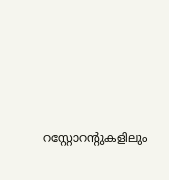റസ്റ്റോറന്റുകളിലും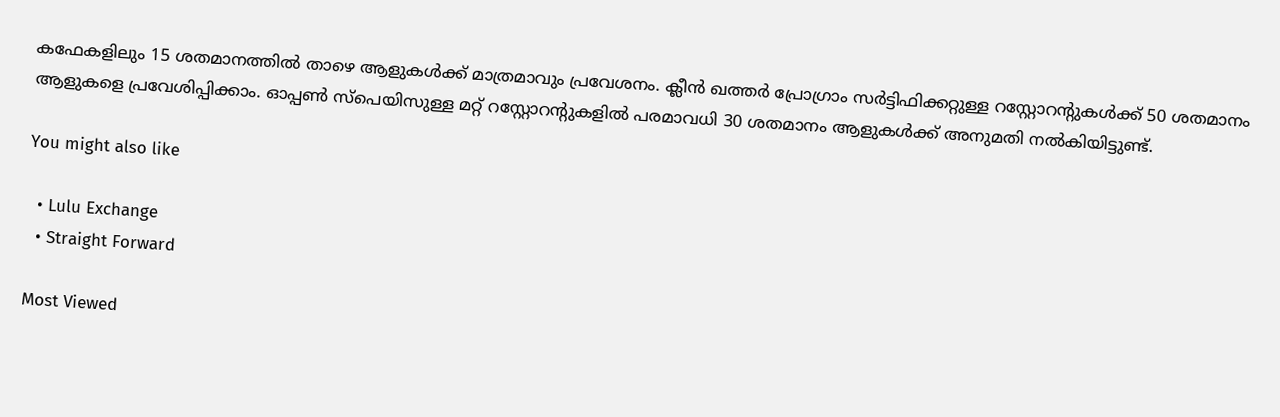കഫേകളിലും 15 ശതമാനത്തില്‍ താഴെ ആളുകള്‍ക്ക് മാത്രമാവും പ്രവേശനം. ക്ലീന്‍ ഖത്തര്‍ പ്രോഗ്രാം സര്‍ട്ടിഫിക്കറ്റുള്ള റസ്റ്റോറന്റുകള്‍ക്ക് 50 ശതമാനം ആളുകളെ പ്രവേശിപ്പിക്കാം. ഓപ്പണ്‍ സ്‍പെയിസുള്ള മറ്റ് റസ്റ്റോറന്റുകളില്‍ പരമാവധി 30 ശതമാനം ആളുകള്‍ക്ക് അനുമതി നല്‍കിയിട്ടുണ്ട്.

You might also like

  • Lulu Exchange
  • Straight Forward

Most Viewed